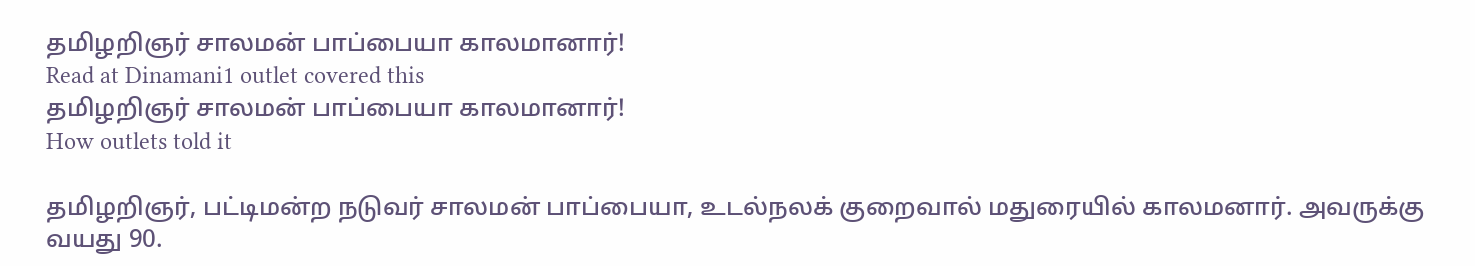தமிழறிஞர் சாலமன் பாப்பையா காலமானார்!
Read at Dinamani1 outlet covered this
தமிழறிஞர் சாலமன் பாப்பையா காலமானார்!
How outlets told it

தமிழறிஞர், பட்டிமன்ற நடுவர் சாலமன் பாப்பையா, உடல்நலக் குறைவால் மதுரையில் காலமனார். அவருக்கு வயது 90.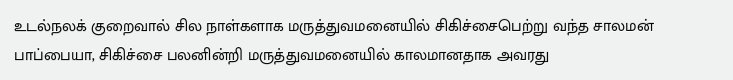உடல்நலக் குறைவால் சில நாள்களாக மருத்துவமனையில் சிகிச்சைபெற்று வந்த சாலமன் பாப்பையா, சிகிச்சை பலனின்றி மருத்துவமனையில் காலமானதாக அவரது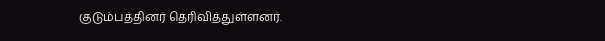குடும்பத்தினர் தெரிவித்துள்ளனர்.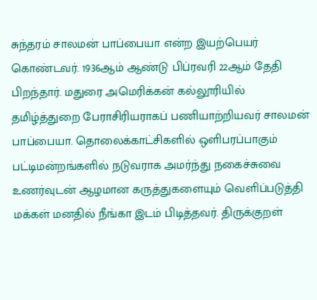சுந்தரம் சாலமன் பாப்பையா என்ற இயற்பெயர் கொண்டவர். 1936ஆம் ஆண்டு பிப்ரவரி 22ஆம் தேதி பிறந்தார். மதுரை அமெரிக்கன் கல்லூரியில் தமிழ்த்துறை பேராசிரியராகப் பணியாற்றியவர் சாலமன் பாப்பையா. தொலைக்காட்சிகளில் ஒளிபரப்பாகும் பட்டிமன்றங்களில் நடுவராக அமர்ந்து நகைச்சுவை உணர்வுடன் ஆழமான கருத்துகளையும் வெளிப்படுத்தி மக்கள் மனதில் நீங்கா இடம் பிடித்தவர். திருக்குறள்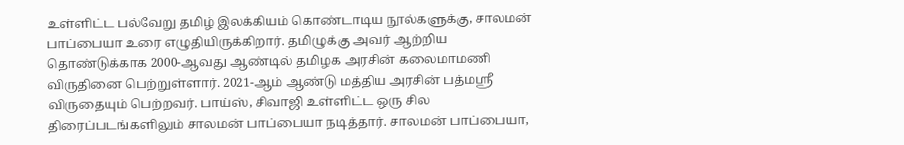உள்ளிட்ட பல்வேறு தமிழ் இலக்கியம் கொண்டாடிய நூல்களுக்கு, சாலமன் பாப்பையா உரை எழுதியிருக்கிறார். தமிழுக்கு அவர் ஆற்றிய தொண்டுக்காக 2000-ஆவது ஆண்டில் தமிழக அரசின் கலைமாமணி விருதினை பெற்றுள்ளார். 2021-ஆம் ஆண்டு மத்திய அரசின் பத்மஸ்ரீ விருதையும் பெற்றவர். பாய்ஸ், சிவாஜி உள்ளிட்ட ஒரு சில திரைப்படங்களிலும் சாலமன் பாப்பையா நடித்தார். சாலமன் பாப்பையா,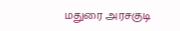மதுரை அரசகுடி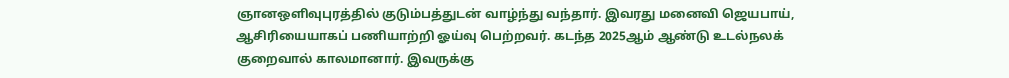ஞானஒளிவுபுரத்தில் குடும்பத்துடன் வாழ்ந்து வந்தார். இவரது மனைவி ஜெயபாய், ஆசிரியையாகப் பணியாற்றி ஓய்வு பெற்றவர். கடந்த 2025ஆம் ஆண்டு உடல்நலக் குறைவால் காலமானார். இவருக்கு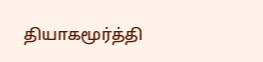தியாகமூர்த்தி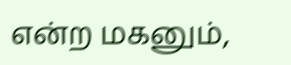என்ற மகனும்,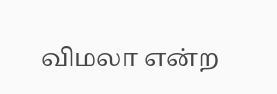விமலா என்ற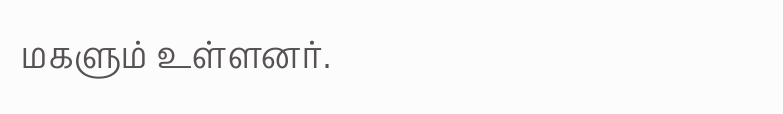மகளும் உள்ளனர்.